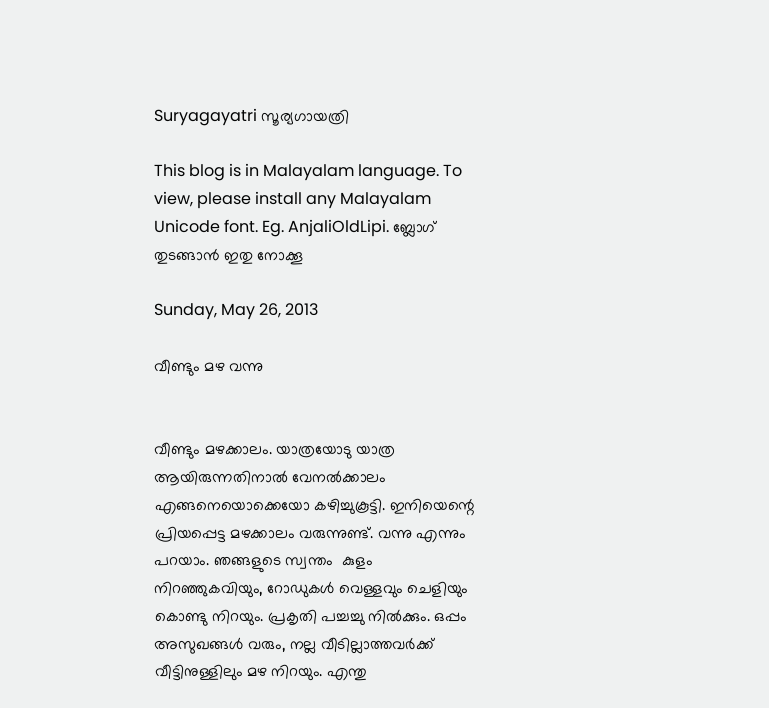Suryagayatri സൂര്യഗായത്രി

This blog is in Malayalam language. To view, please install any Malayalam Unicode font. Eg. AnjaliOldLipi. ബ്ലോഗ് തുടങ്ങാൻ ഇതു നോക്കൂ

Sunday, May 26, 2013

വീണ്ടും മഴ വന്നു


വീണ്ടും മഴക്കാലം. യാത്രയോടു യാത്ര ആയിരുന്നതിനാൽ വേനൽക്കാലം എങ്ങനെയൊക്കെയോ കഴിച്ചുകൂട്ടി. ഇനിയെന്റെ പ്രിയപ്പെട്ട മഴക്കാലം വരുന്നുണ്ട്. വന്നു എന്നും പറയാം. ഞങ്ങളുടെ സ്വന്തം  കുളം നിറഞ്ഞുകവിയും, റോഡുകൾ വെള്ളവും ചെളിയും കൊണ്ടു നിറയും. പ്രകൃതി പച്ചച്ചു നിൽക്കും. ഒപ്പം അസുഖങ്ങൾ വരും, നല്ല വീടില്ലാത്തവർക്ക് വീട്ടിനുള്ളിലും മഴ നിറയും. എന്തു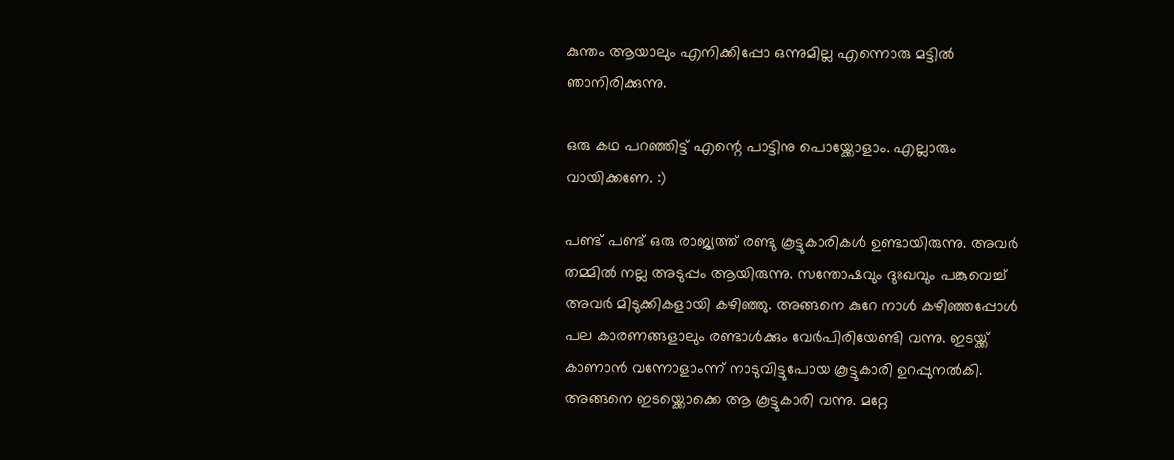കുന്തം ആയാലും എനിക്കിപ്പോ ഒന്നുമില്ല എന്നൊരു മട്ടിൽ ഞാനിരിക്കുന്നു.

ഒരു കഥ പറഞ്ഞിട്ട് എന്റെ പാട്ടിനു പൊയ്ക്കോളാം. എല്ലാരും വായിക്കണേ. :)

പണ്ട് പണ്ട് ഒരു രാജ്യത്ത് രണ്ടു കൂട്ടുകാരികൾ ഉണ്ടായിരുന്നു. അവർ തമ്മിൽ നല്ല അടുപ്പം ആയിരുന്നു. സന്തോഷവും ദുഃഖവും പങ്കുവെച്ച് അവർ മിടുക്കികളായി കഴിഞ്ഞു. അങ്ങനെ കുറേ നാൾ കഴിഞ്ഞപ്പോൾ പല കാരണങ്ങളാലും രണ്ടാൾക്കും വേർപിരിയേണ്ടി വന്നു. ഇടയ്ക്ക് കാണാൻ വന്നോളാംന്ന് നാടുവിട്ടുപോയ കൂട്ടുകാരി ഉറപ്പുനൽകി. അങ്ങനെ ഇടയ്ക്കൊക്കെ ആ കൂട്ടുകാരി വന്നു. മറ്റേ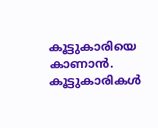കൂട്ടുകാരിയെ കാണാൻ. കൂട്ടുകാരികൾ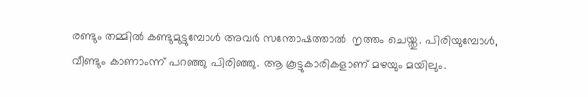രണ്ടും തമ്മിൽ കണ്ടുമുട്ടുമ്പോൾ അവർ സന്തോഷത്താൽ  നൃത്തം ചെയ്തു. പിരിയുമ്പോൾ, വീണ്ടും കാണാംന്ന് പറഞ്ഞു പിരിഞ്ഞു. ആ കൂട്ടുകാരികളാണ് മഴയും മയിലും.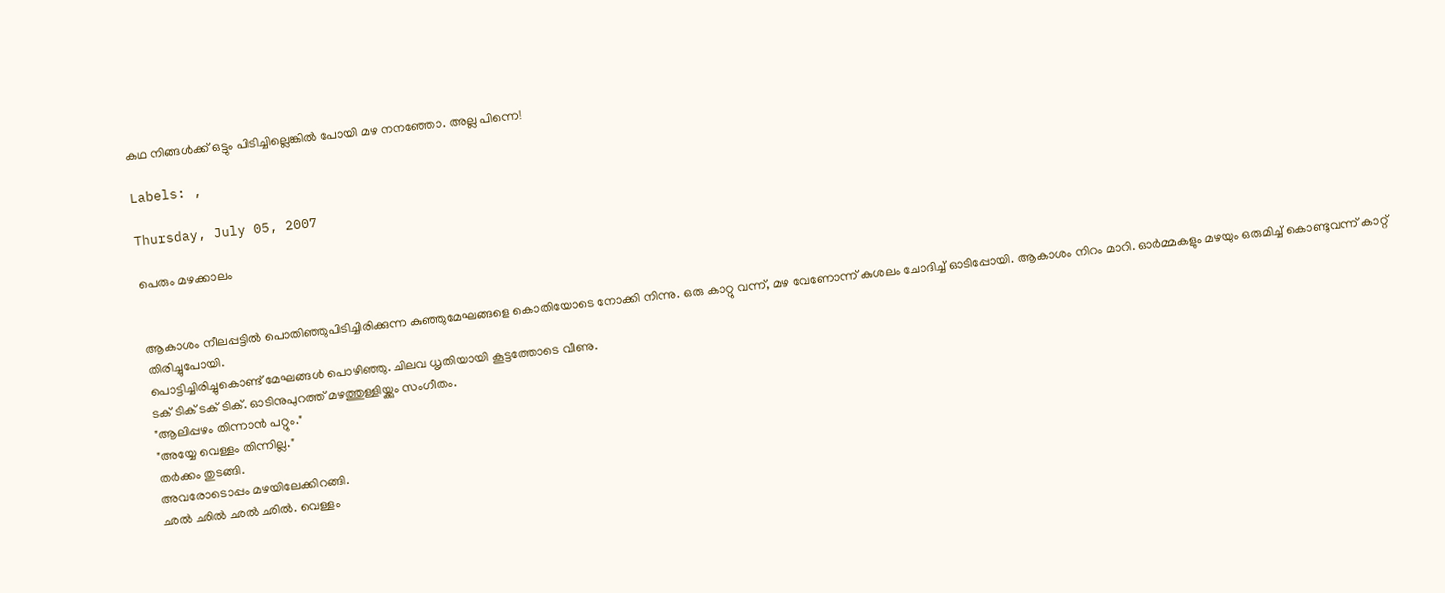കഥ നിങ്ങൾക്ക് ഒട്ടും പിടിച്ചില്ലെങ്കിൽ പോയി മഴ നനഞ്ഞോ. അല്ല പിന്നെ!

Labels: ,

Thursday, July 05, 2007

പെരും മഴക്കാലം


ആകാശം നീലപ്പട്ടില്‍ പൊതിഞ്ഞുപിടിച്ചിരിക്കുന്ന കുഞ്ഞുമേഘങ്ങളെ കൊതിയോടെ നോക്കി നിന്നു. ഒരു കാറ്റു വന്ന്, മഴ വേണോന്ന് കുശലം ചോദിച്ച്‌ ഓടിപ്പോയി. ആകാശം നിറം മാറി. ഓര്‍മ്മകളും മഴയും ഒരുമിച്ച് കൊണ്ടുവന്ന് കാറ്റ് തിരിച്ചുപോയി.
പൊട്ടിച്ചിരിച്ചുകൊണ്ട്‌ മേഘങ്ങള്‍ പൊഴിഞ്ഞു. ചിലവ ധൃതിയായി കൂട്ടത്തോടെ വീണു.
ടക്‌ ടിക്‌ ടക്‌ ടിക്‌. ഓടിനുപുറത്ത്‌ മഴത്തുള്ളിയ്ക്കും സംഗീതം.
"ആലിപ്പഴം തിന്നാന്‍ പറ്റും."
"അയ്യേ വെള്ളം തിന്നില്ല."
തര്‍ക്കം തുടങ്ങി.
അവരോടൊപ്പം മഴയിലേക്കിറങ്ങി.
ഛല്‍ ഛില്‍ ഛല്‍ ഛില്‍. വെള്ളം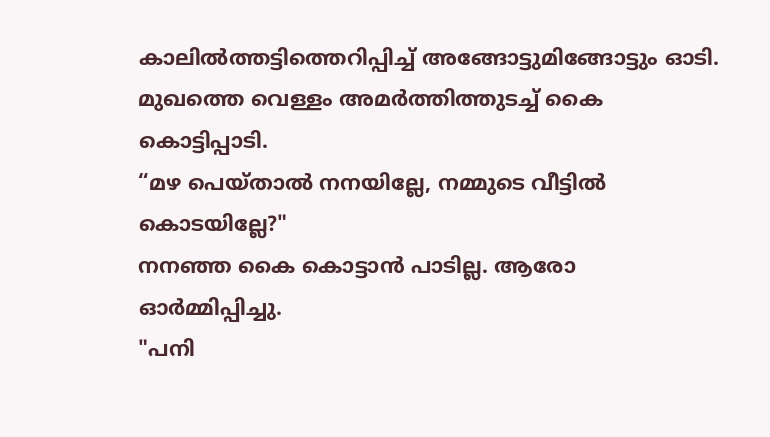കാലില്‍ത്തട്ടിത്തെറിപ്പിച്ച്‌ അങ്ങോട്ടുമിങ്ങോട്ടും ഓടി. മുഖത്തെ വെള്ളം അമര്‍ത്തിത്തുടച്ച്‌ കൈ കൊട്ടിപ്പാടി.
“മഴ പെയ്താല്‍ നനയില്ലേ, നമ്മുടെ വീട്ടില്‍ കൊടയില്ലേ?"
നനഞ്ഞ കൈ കൊട്ടാന്‍ പാടില്ല. ആരോ ഓര്‍മ്മിപ്പിച്ചു.
"പനി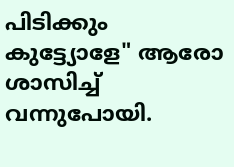പിടിക്കും കുട്ട്യോളേ" ആരോ ശാസിച്ച്‌ വന്നുപോയി.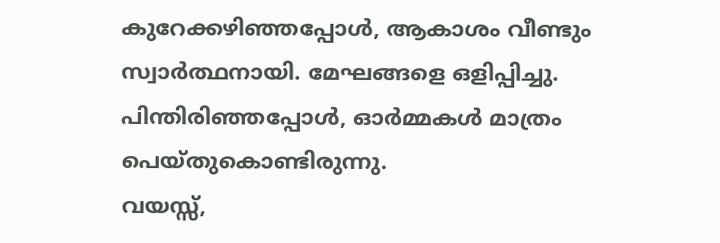കുറേക്കഴിഞ്ഞപ്പോള്‍, ആകാശം വീണ്ടും സ്വാര്‍ത്ഥനായി. മേഘങ്ങളെ ഒളിപ്പിച്ചു. പിന്തിരിഞ്ഞപ്പോള്‍, ഓര്‍മ്മകള്‍ മാത്രം പെയ്തുകൊണ്ടിരുന്നു.
വയസ്സ്‌,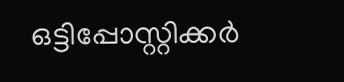ഒട്ടിപ്പോസ്റ്റിക്കര്‍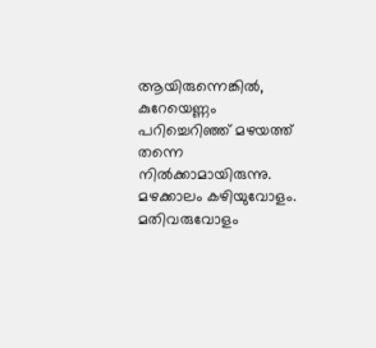ആയിരുന്നെങ്കില്‍, കുറേയെണ്ണം പറിച്ചെറിഞ്ഞ്‌ മഴയത്ത്‌ തന്നെ നില്‍ക്കാമായിരുന്നു. മഴക്കാലം കഴിയുവോളം. മതിവരുവോളം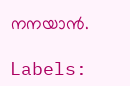നനയാന്‍.

Labels: